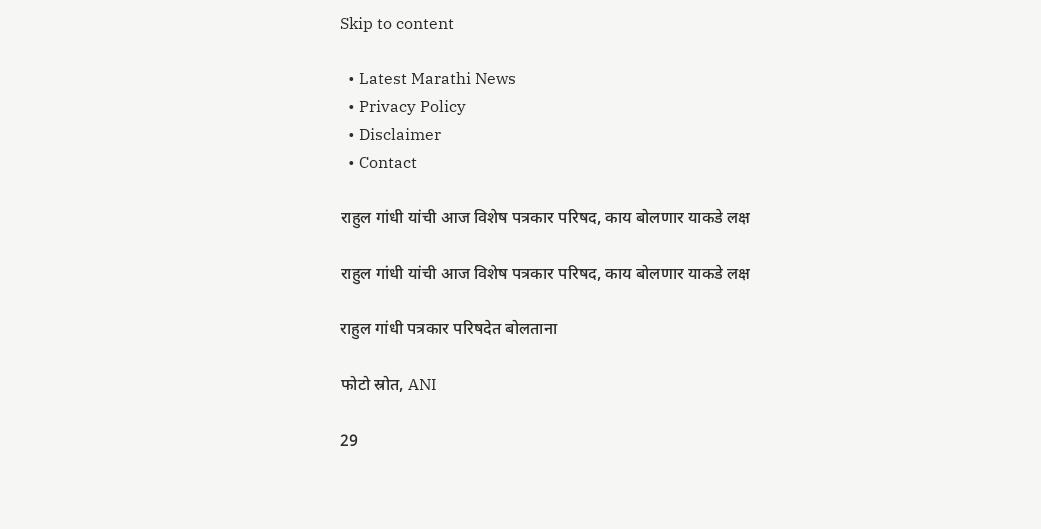Skip to content

  • Latest Marathi News
  • Privacy Policy
  • Disclaimer
  • Contact

राहुल गांधी यांची आज विशेष पत्रकार परिषद, काय बोलणार याकडे लक्ष

राहुल गांधी यांची आज विशेष पत्रकार परिषद, काय बोलणार याकडे लक्ष

राहुल गांधी पत्रकार परिषदेत बोलताना

फोटो स्रोत, ANI

29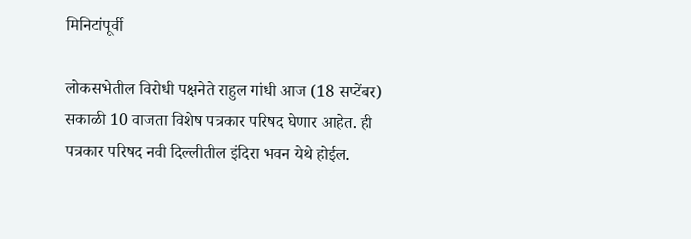मिनिटांपूर्वी

लोकसभेतील विरोधी पक्षनेते राहुल गांधी आज (18 सप्टेंबर) सकाळी 10 वाजता विशेष पत्रकार परिषद घेणार आहेत. ही पत्रकार परिषद नवी दिल्लीतील इंदिरा भवन येथे होईल.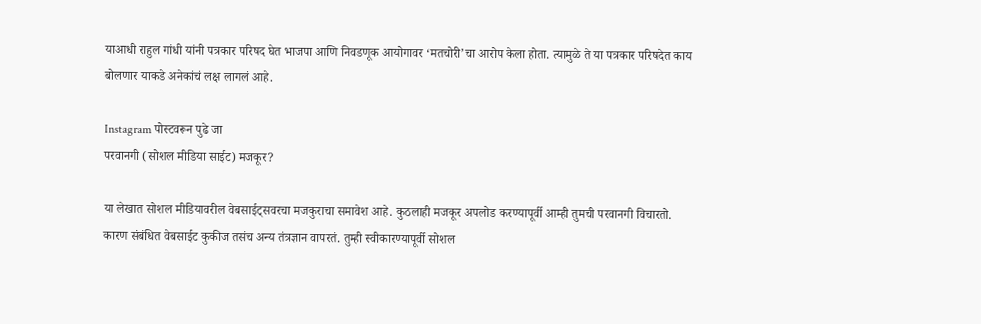याआधी राहुल गांधी यांनी पत्रकार परिषद घेत भाजपा आणि निवडणूक आयोगावर ‘मतचोरी’चा आरोप केला होता. त्यामुळे ते या पत्रकार परिषदेत काय बोलणार याकडे अनेकांचं लक्ष लागलं आहे.

Instagram पोस्टवरून पुढे जा
परवानगी (सोशल मीडिया साईट) मजकूर?

या लेखात सोशल मीडियावरील वेबसाईट्सवरचा मजकुराचा समावेश आहे. कुठलाही मजकूर अपलोड करण्यापूर्वी आम्ही तुमची परवानगी विचारतो. कारण संबंधित वेबसाईट कुकीज तसंच अन्य तंत्रज्ञान वापरतं. तुम्ही स्वीकारण्यापूर्वी सोशल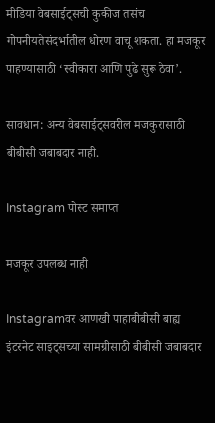मीडिया वेबसाईट्सची कुकीज तसंच गोपनीयतेसंदर्भातील धोरण वाचू शकता. हा मजकूर पाहण्यासाठी ‘स्वीकारा आणि पुढे सुरू ठेवा’.

सावधान: अन्य वेबसाईट्सवरील मजकुरासाठी बीबीसी जबाबदार नाही.

Instagram पोस्ट समाप्त

मजकूर उपलब्ध नाही

Instagramवर आणखी पाहाबीबीसी बाह्य इंटरनेट साइट्सच्या सामग्रीसाठी बीबीसी जबाबदार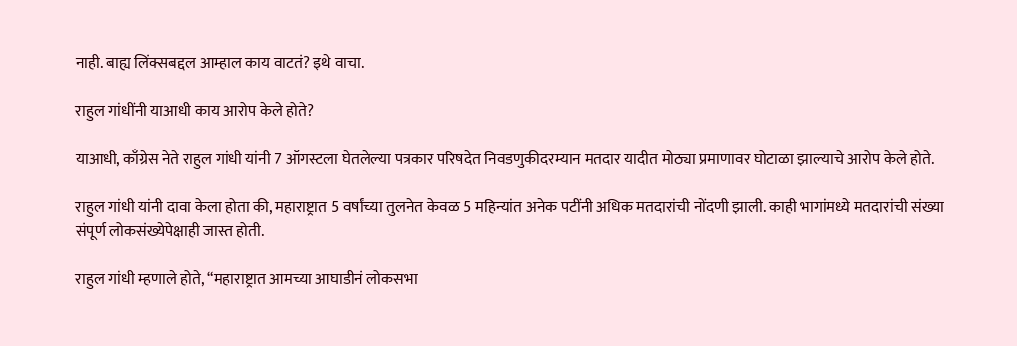नाही. बाह्य लिंक्सबद्दल आम्हाल काय वाटतं? इथे वाचा.

राहुल गांधींनी याआधी काय आरोप केले होते?

याआधी, काँग्रेस नेते राहुल गांधी यांनी 7 ऑगस्टला घेतलेल्या पत्रकार परिषदेत निवडणुकीदरम्यान मतदार यादीत मोठ्या प्रमाणावर घोटाळा झाल्याचे आरोप केले होते.

राहुल गांधी यांनी दावा केला होता की, महाराष्ट्रात 5 वर्षांच्या तुलनेत केवळ 5 महिन्यांत अनेक पटींनी अधिक मतदारांची नोंदणी झाली. काही भागांमध्ये मतदारांची संख्या संपूर्ण लोकसंख्येपेक्षाही जास्त होती.

राहुल गांधी म्हणाले होते, “महाराष्ट्रात आमच्या आघाडीनं लोकसभा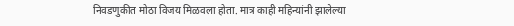निवडणुकीत मोठा विजय मिळवला होता. मात्र काही महिन्यांनी झालेल्या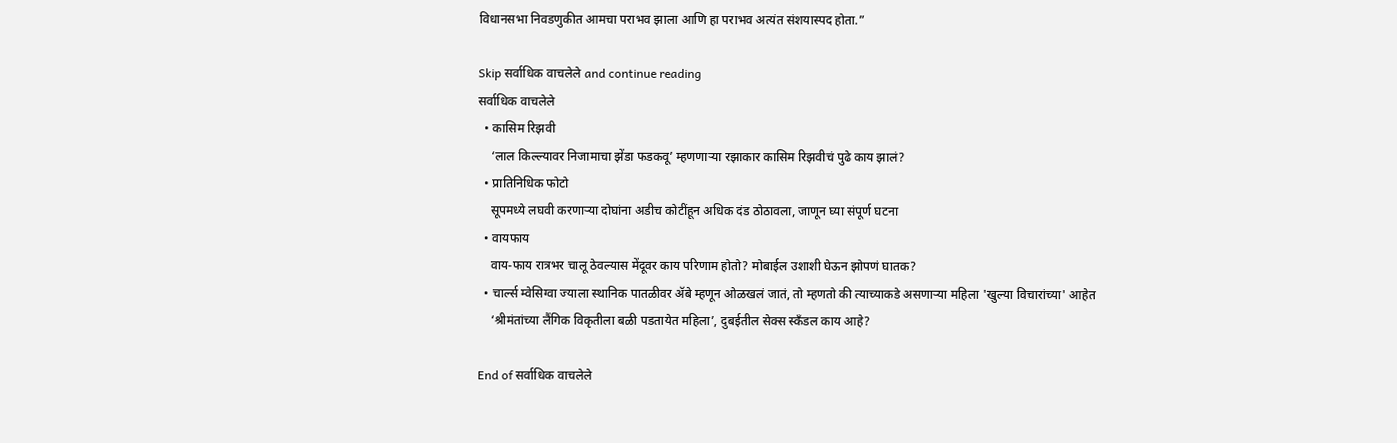विधानसभा निवडणुकीत आमचा पराभव झाला आणि हा पराभव अत्यंत संशयास्पद होता.”

Skip सर्वाधिक वाचलेले and continue reading
सर्वाधिक वाचलेले
  • कासिम रिझवी
    ‘लाल किल्ल्यावर निजामाचा झेंडा फडकवू’ म्हणणाऱ्या रझाकार कासिम रिझवीचं पुढे काय झालं?
  • प्रातिनिधिक फोटो
    सूपमध्ये लघवी करणाऱ्या दोघांना अडीच कोटींहून अधिक दंड ठोठावला, जाणून घ्या संपूर्ण घटना
  • वायफाय
    वाय-फाय रात्रभर चालू ठेवल्यास मेंदूवर काय परिणाम होतो? मोबाईल उशाशी घेऊन झोपणं घातक?
  • चार्ल्स म्वेसिग्वा ज्याला स्थानिक पातळीवर ॲबे म्हणून ओळखलं जातं, तो म्हणतो की त्याच्याकडे असणाऱ्या महिला 'खुल्या विचारांच्या' आहेत
    ‘श्रीमंतांच्या लैंगिक विकृतीला बळी पडतायेत महिला’, दुबईतील सेक्स स्कँडल काय आहे?

End of सर्वाधिक वाचलेले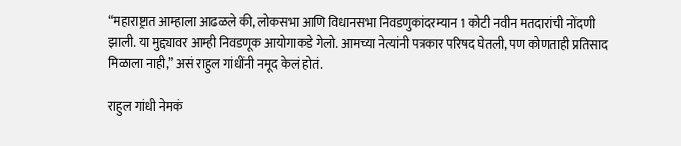“महाराष्ट्रात आम्हाला आढळले की, लोकसभा आणि विधानसभा निवडणुकांदरम्यान 1 कोटी नवीन मतदारांची नोंदणी झाली. या मुद्द्यावर आम्ही निवडणूक आयोगाकडे गेलो. आमच्या नेत्यांनी पत्रकार परिषद घेतली, पण कोणताही प्रतिसाद मिळाला नाही,” असं राहुल गांधींनी नमूद केलं होतं.

राहुल गांधी नेमकं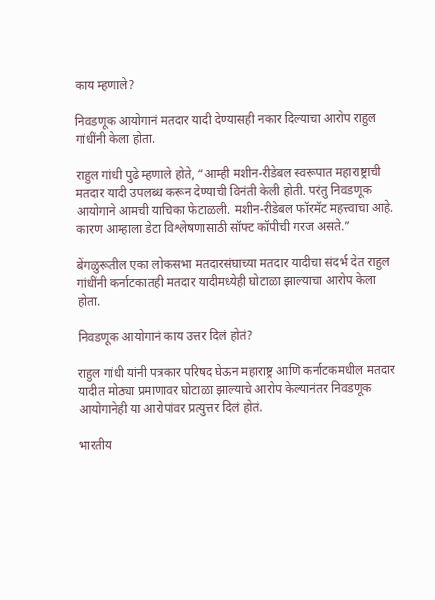काय म्हणाले?

निवडणूक आयोगानं मतदार यादी देण्यासही नकार दिल्याचा आरोप राहुल गांधींनी केला होता.

राहुल गांधी पुढे म्हणाले होते, “आम्ही मशीन-रीडेबल स्वरूपात महाराष्ट्राची मतदार यादी उपलब्ध करून देण्याची विनंती केली होती. परंतु निवडणूक आयोगाने आमची याचिका फेटाळली. मशीन-रीडेबल फॉरमॅट महत्त्वाचा आहे. कारण आम्हाला डेटा विश्लेषणासाठी सॉफ्ट कॉपीची गरज असते.”

बेंगळुरूतील एका लोकसभा मतदारसंघाच्या मतदार यादीचा संदर्भ देत राहुल गांधींनी कर्नाटकातही मतदार यादीमध्येही घोटाळा झाल्याचा आरोप केला होता.

निवडणूक आयोगानं काय उत्तर दिलं होतं?

राहुल गांधी यांनी पत्रकार परिषद घेऊन महाराष्ट्र आणि कर्नाटकमधील मतदार यादीत मोठ्या प्रमाणावर घोटाळा झाल्याचे आरोप केल्यानंतर निवडणूक आयोगानेही या आरोपांवर प्रत्युत्तर दिलं होतं.

भारतीय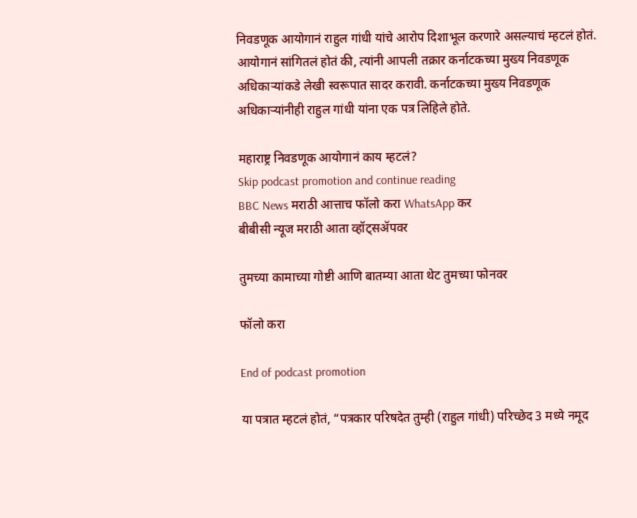निवडणूक आयोगानं राहुल गांधी यांचे आरोप दिशाभूल करणारे असल्याचं म्हटलं होतं. आयोगानं सांगितलं होतं की, त्यांनी आपली तक्रार कर्नाटकच्या मुख्य निवडणूक अधिकाऱ्यांकडे लेखी स्वरूपात सादर करावी. कर्नाटकच्या मुख्य निवडणूक अधिकाऱ्यांनीही राहुल गांधी यांना एक पत्र लिहिले होते.

महाराष्ट्र निवडणूक आयोगानं काय म्हटलं?
Skip podcast promotion and continue reading
BBC News मराठी आत्ताच फॉलो करा WhatsApp कर
बीबीसी न्यूज मराठी आता व्हॉट्सॲपवर

तुमच्या कामाच्या गोष्टी आणि बातम्या आता थेट तुमच्या फोनवर

फॉलो करा

End of podcast promotion

या पत्रात म्हटलं होतं, “पत्रकार परिषदेत तुम्ही (राहुल गांधी) परिच्छेद 3 मध्ये नमूद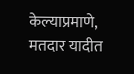केल्याप्रमाणे, मतदार यादीत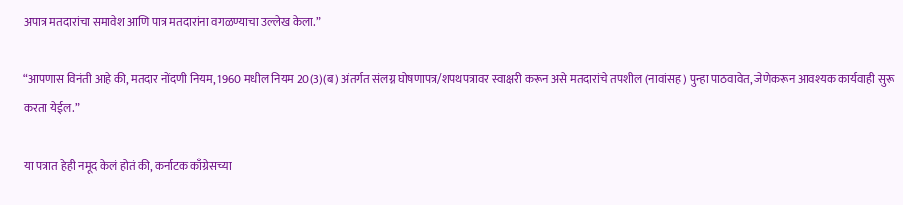अपात्र मतदारांचा समावेश आणि पात्र मतदारांना वगळण्याचा उल्लेख केला.”

“आपणास विनंती आहे की, मतदार नोंदणी नियम, 1960 मधील नियम 20(3)(ब) अंतर्गत संलग्न घोषणापत्र/शपथपत्रावर स्वाक्षरी करून असे मतदारांचे तपशील (नावांसह) पुन्हा पाठवावेत, जेणेकरून आवश्यक कार्यवाही सुरू करता येईल.”

या पत्रात हेही नमूद केलं होतं की, कर्नाटक काँग्रेसच्या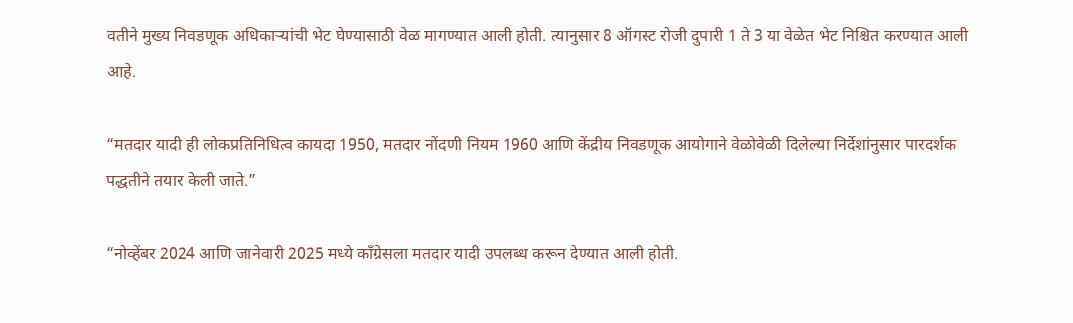वतीने मुख्य निवडणूक अधिकाऱ्यांची भेट घेण्यासाठी वेळ मागण्यात आली होती. त्यानुसार 8 ऑगस्ट रोजी दुपारी 1 ते 3 या वेळेत भेट निश्चित करण्यात आली आहे.

“मतदार यादी ही लोकप्रतिनिधित्व कायदा 1950, मतदार नोंदणी नियम 1960 आणि केंद्रीय निवडणूक आयोगाने वेळोवेळी दिलेल्या निर्देशांनुसार पारदर्शक पद्धतीने तयार केली जाते.”

“नोव्हेंबर 2024 आणि जानेवारी 2025 मध्ये काँग्रेसला मतदार यादी उपलब्ध करून देण्यात आली होती.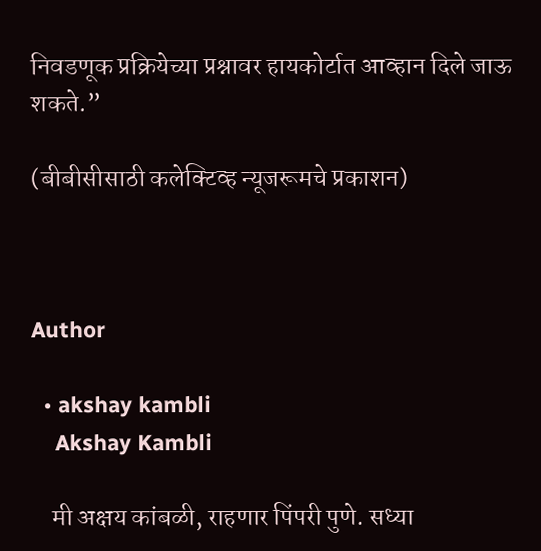निवडणूक प्रक्रियेच्या प्रश्नावर हायकोर्टात आव्हान दिले जाऊ शकते.”

(बीबीसीसाठी कलेक्टिव्ह न्यूजरूमचे प्रकाशन)



Author

  • akshay kambli
    Akshay Kambli

    मी अक्षय कांबळी, राहणार पिंपरी पुणे. सध्या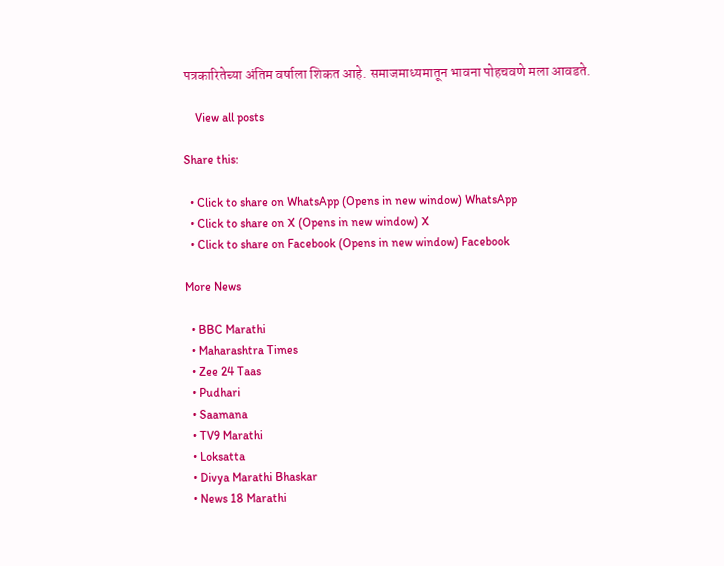पत्रकारितेच्या अंतिम वर्षाला शिकत आहे. समाजमाध्यमातून भावना पोहचवणे मला आवडते.

    View all posts

Share this:

  • Click to share on WhatsApp (Opens in new window) WhatsApp
  • Click to share on X (Opens in new window) X
  • Click to share on Facebook (Opens in new window) Facebook

More News

  • BBC Marathi
  • Maharashtra Times
  • Zee 24 Taas
  • Pudhari
  • Saamana
  • TV9 Marathi
  • Loksatta
  • Divya Marathi Bhaskar
  • News 18 Marathi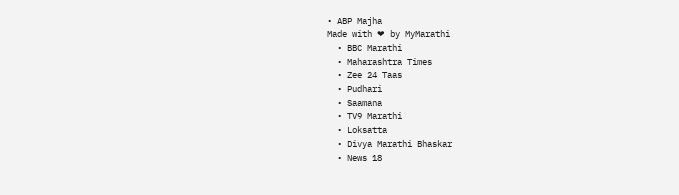• ABP Majha
Made with ❤ by MyMarathi
  • BBC Marathi
  • Maharashtra Times
  • Zee 24 Taas
  • Pudhari
  • Saamana
  • TV9 Marathi
  • Loksatta
  • Divya Marathi Bhaskar
  • News 18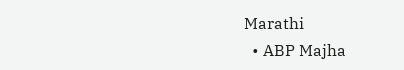Marathi
  • ABP Majha